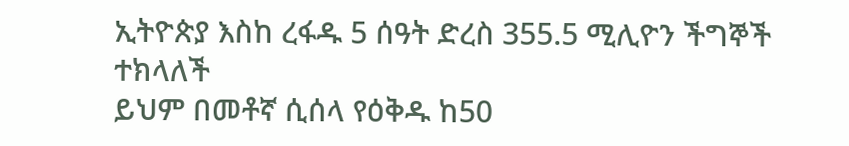ኢትዮጵያ እስከ ረፋዱ 5 ሰዓት ድረስ 355.5 ሚሊዮን ችግኞች ተክላለች
ይህም በመቶኛ ሲሰላ የዕቅዱ ከ50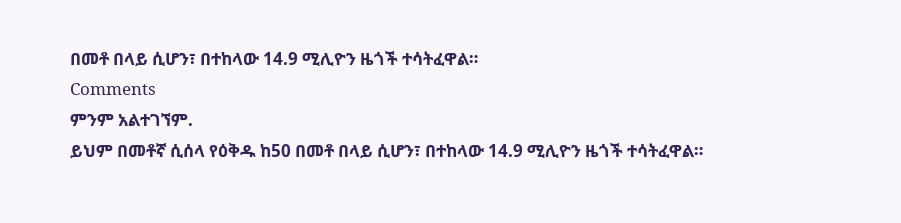በመቶ በላይ ሲሆን፣ በተከላው 14.9 ሚሊዮን ዜጎች ተሳትፈዋል።
Comments
ምንም አልተገኘም.
ይህም በመቶኛ ሲሰላ የዕቅዱ ከ50 በመቶ በላይ ሲሆን፣ በተከላው 14.9 ሚሊዮን ዜጎች ተሳትፈዋል።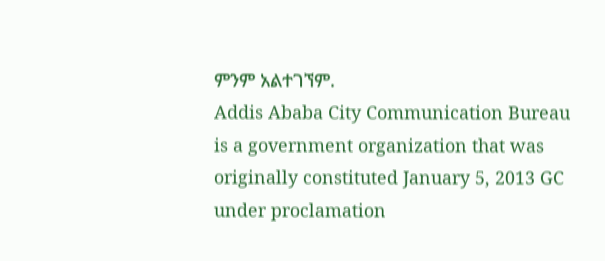ምንም አልተገኘም.
Addis Ababa City Communication Bureau is a government organization that was originally constituted January 5, 2013 GC under proclamation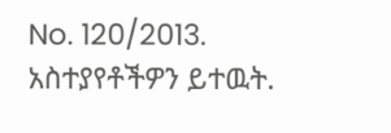No. 120/2013.
አስተያየቶችዎን ይተዉት.